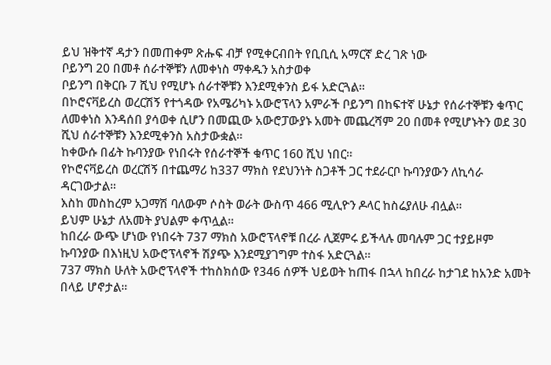ይህ ዝቅተኛ ዳታን በመጠቀም ጽሑፍ ብቻ የሚቀርብበት የቢቢሲ አማርኛ ድረ ገጽ ነው
ቦይንግ 20 በመቶ ሰራተኞቹን ለመቀነስ ማቀዱን አስታወቀ
ቦይንግ በቅርቡ 7 ሺህ የሚሆኑ ሰራተኞቹን እንደሚቀንስ ይፋ አድርጓል።
በኮሮናቫይረስ ወረርሽኝ የተጎዳው የአሜሪካኑ አውሮፕላን አምራች ቦይንግ በከፍተኛ ሁኔታ የሰራተኞቹን ቁጥር ለመቀነስ እንዳሰበ ያሳወቀ ሲሆን በመጪው አውሮፓውያኑ አመት መጨረሻም 20 በመቶ የሚሆኑትን ወደ 30 ሺህ ሰራተኞቹን እንደሚቀንስ አስታውቋል።
ከቀውሱ በፊት ኩባንያው የነበሩት የሰራተኞች ቁጥር 160 ሺህ ነበር።
የኮሮናቫይረስ ወረርሽኝ በተጨማሪ ከ337 ማክስ የደህንነት ስጋቶች ጋር ተደራርቦ ኩባንያውን ለኪሳራ ዳርገውታል።
እስከ መስከረም አጋማሽ ባለውም ሶስት ወራት ውስጥ 466 ሚሊዮን ዶላር ከስሬያለሁ ብሏል።
ይህም ሁኔታ ለአመት ያህልም ቀጥሏል።
ከበረራ ውጭ ሆነው የነበሩት 737 ማክስ አውሮፕላኖቹ በረራ ሊጀምሩ ይችላሉ መባሉም ጋር ተያይዞም ኩባንያው በእነዚህ አውሮፕላኖች ሽያጭ እንደሚያገግም ተስፋ አድርጓል።
737 ማክስ ሁለት አውሮፕላኖች ተከስክሰው የ346 ሰዎች ህይወት ከጠፋ በኋላ ከበረራ ከታገደ ከአንድ አመት በላይ ሆኖታል።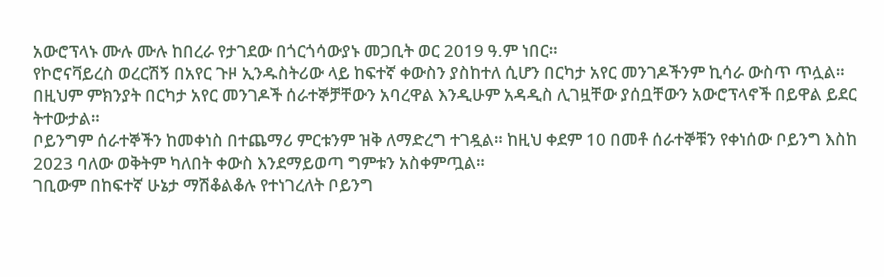አውሮፕላኑ ሙሉ ሙሉ ከበረራ የታገደው በጎርጎሳውያኑ መጋቢት ወር 2019 ዓ.ም ነበር።
የኮሮናቫይረስ ወረርሽኝ በአየር ጉዞ ኢንዱስትሪው ላይ ከፍተኛ ቀውስን ያስከተለ ሲሆን በርካታ አየር መንገዶችንም ኪሳራ ውስጥ ጥሏል።
በዚህም ምክንያት በርካታ አየር መንገዶች ሰራተኞቻቸውን አባረዋል እንዲሁም አዳዲስ ሊገዟቸው ያሰቧቸውን አውሮፕላኖች በይዋል ይደር ትተውታል።
ቦይንግም ሰራተኞችን ከመቀነስ በተጨማሪ ምርቱንም ዝቅ ለማድረግ ተገዷል። ከዚህ ቀደም 10 በመቶ ሰራተኞቹን የቀነሰው ቦይንግ እስከ 2023 ባለው ወቅትም ካለበት ቀውስ እንደማይወጣ ግምቱን አስቀምጧል።
ገቢውም በከፍተኛ ሁኔታ ማሽቆልቆሉ የተነገረለት ቦይንግ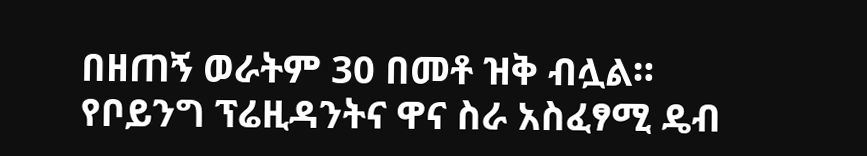በዘጠኝ ወራትም 30 በመቶ ዝቅ ብሏል።
የቦይንግ ፕሬዚዳንትና ዋና ስራ አስፈፃሚ ዴብ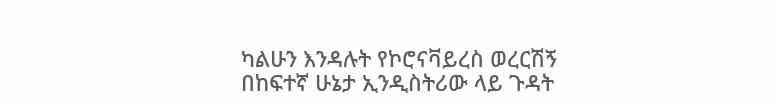ካልሁን እንዳሉት የኮሮናቫይረስ ወረርሽኝ በከፍተኛ ሁኔታ ኢንዲስትሪው ላይ ጉዳት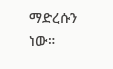ማድረሱን ነው።